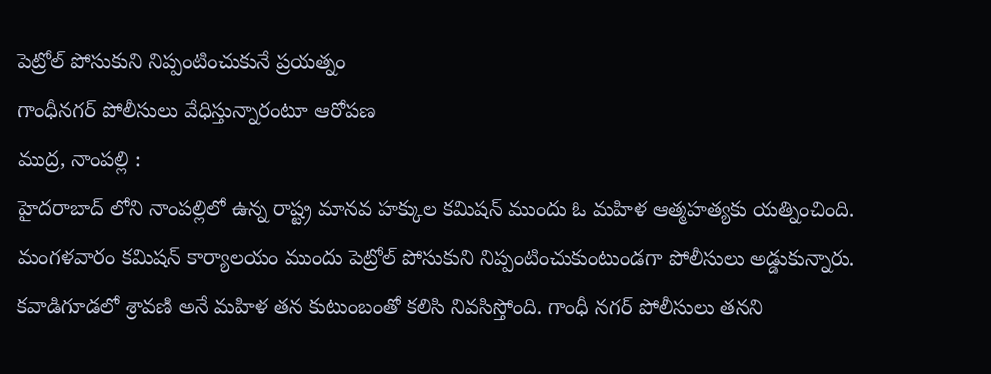పెట్రోల్ పోసుకుని నిప్పంటించుకునే ప్రయత్నం
గాంధీనగర్ పోలీసులు వేధిస్తున్నారంటూ ఆరోపణ
ముద్ర, నాంపల్లి :
హైదరాబాద్ లోని నాంపల్లిలో ఉన్న రాష్ట్ర మానవ హక్కుల కమిషన్ ముందు ఓ మహిళ ఆత్మహత్యకు యత్నించింది. మంగళవారం కమిషన్ కార్యాలయం ముందు పెట్రోల్ పోసుకుని నిప్పంటించుకుంటుండగా పోలీసులు అడ్డుకున్నారు. కవాడిగూడలో శ్రావణి అనే మహిళ తన కుటుంబంతో కలిసి నివసిస్తోంది. గాంధీ నగర్ పోలీసులు తనని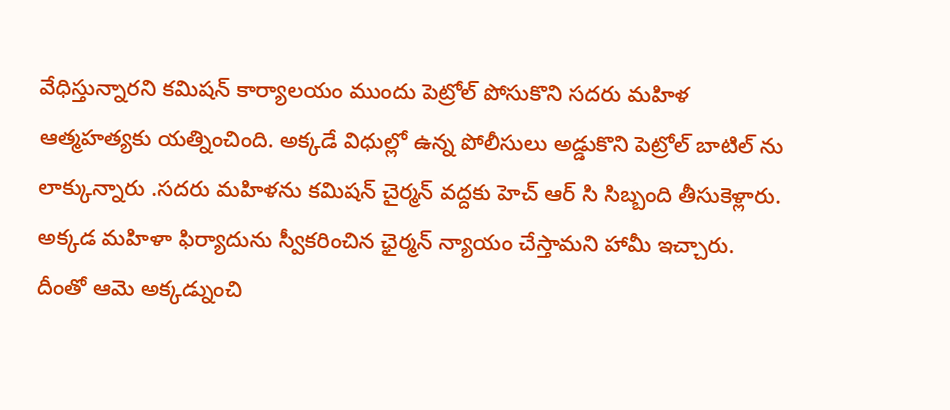వేధిస్తున్నారని కమిషన్ కార్యాలయం ముందు పెట్రోల్ పోసుకొని సదరు మహిళ ఆత్మహత్యకు యత్నించింది. అక్కడే విధుల్లో ఉన్న పోలీసులు అడ్డుకొని పెట్రోల్ బాటిల్ ను లాక్కున్నారు .సదరు మహిళను కమిషన్ చైర్మన్ వద్దకు హెచ్ ఆర్ సి సిబ్బంది తీసుకెళ్లారు. అక్కడ మహిళా ఫిర్యాదును స్వీకరించిన ఛైర్మన్ న్యాయం చేస్తామని హామీ ఇచ్చారు. దీంతో ఆమె అక్కడ్నుంచి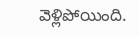వెళ్లిపోయింది.